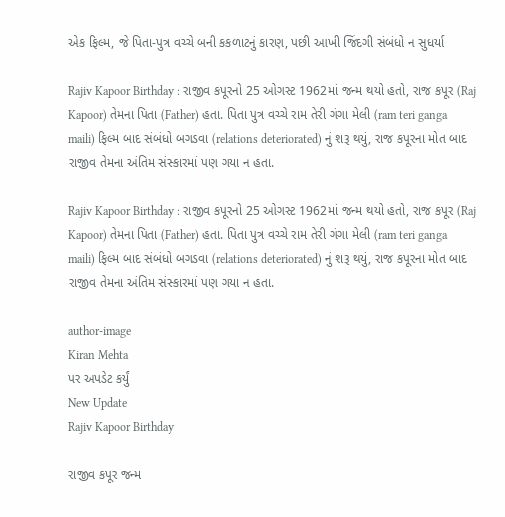એક ફિલ્મ, જે પિતા-પુત્ર વચ્ચે બની કકળાટનું કારણ, પછી આખી જિંદગી સંબંધો ન સુધર્યા

Rajiv Kapoor Birthday : રાજીવ કપૂરનો 25 ઓગસ્ટ 1962માં જન્મ થયો હતો, રાજ કપૂર (Raj Kapoor) તેમના પિતા (Father) હતા. પિતા પુત્ર વચ્ચે રામ તેરી ગંગા મેલી (ram teri ganga maili) ફિલ્મ બાદ સંબંધો બગડવા (relations deteriorated) નું શરૂ થયું, રાજ કપૂરના મોત બાદ રાજીવ તેમના અંતિમ સંસ્કારમાં પણ ગયા ન હતા.

Rajiv Kapoor Birthday : રાજીવ કપૂરનો 25 ઓગસ્ટ 1962માં જન્મ થયો હતો, રાજ કપૂર (Raj Kapoor) તેમના પિતા (Father) હતા. પિતા પુત્ર વચ્ચે રામ તેરી ગંગા મેલી (ram teri ganga maili) ફિલ્મ બાદ સંબંધો બગડવા (relations deteriorated) નું શરૂ થયું, રાજ કપૂરના મોત બાદ રાજીવ તેમના અંતિમ સંસ્કારમાં પણ ગયા ન હતા.

author-image
Kiran Mehta
પર અપડેટ કર્યું
New Update
Rajiv Kapoor Birthday

રાજીવ કપૂર જન્મ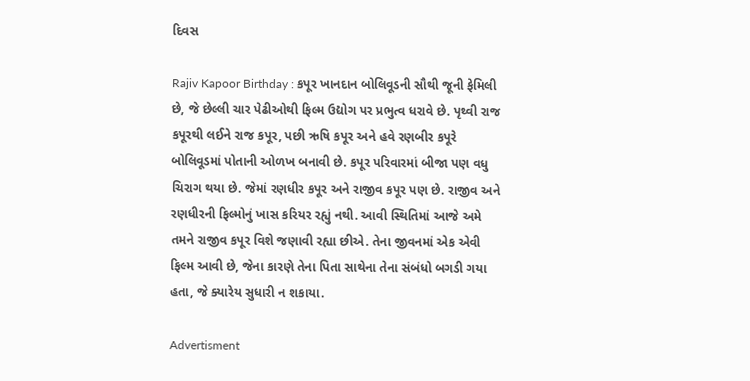દિવસ

Rajiv Kapoor Birthday : કપૂર ખાનદાન બોલિવૂડની સૌથી જૂની ફેમિલી છે, જે છેલ્લી ચાર પેઢીઓથી ફિલ્મ ઉદ્યોગ પર પ્રભુત્વ ધરાવે છે. પૃથ્વી રાજ કપૂરથી લઈને રાજ કપૂર, પછી ઋષિ કપૂર અને હવે રણબીર કપૂરે બોલિવૂડમાં પોતાની ઓળખ બનાવી છે. કપૂર પરિવારમાં બીજા પણ વધુ ચિરાગ થયા છે. જેમાં રણધીર કપૂર અને રાજીવ કપૂર પણ છે. રાજીવ અને રણધીરની ફિલ્મોનું ખાસ કરિયર રહ્યું નથી. આવી સ્થિતિમાં આજે અમે તમને રાજીવ કપૂર વિશે જણાવી રહ્યા છીએ. તેના જીવનમાં એક એવી ફિલ્મ આવી છે, જેના કારણે તેના પિતા સાથેના તેના સંબંધો બગડી ગયા હતા, જે ક્યારેય સુધારી ન શકાયા.

Advertisment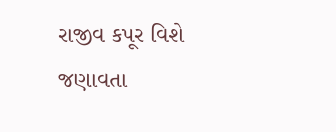રાજીવ કપૂર વિશે જણાવતા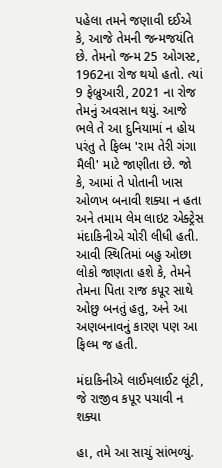પહેલા તમને જણાવી દઈએ કે, આજે તેમની જન્મજયંતિ છે. તેમનો જન્મ 25 ઓગસ્ટ, 1962ના રોજ થયો હતો. ત્યાં 9 ફેબ્રુઆરી, 2021 ના રોજ તેમનું અવસાન થયું. આજે ભલે તે આ દુનિયામાં ન હોય પરંતુ તે ફિલ્મ 'રામ તેરી ગંગા મૈલી' માટે જાણીતા છે. જો કે, આમાં તે પોતાની ખાસ ઓળખ બનાવી શક્યા ન હતા અને તમામ લેમ લાઇટ એક્ટ્રેસ મંદાકિનીએ ચોરી લીધી હતી. આવી સ્થિતિમાં બહુ ઓછા લોકો જાણતા હશે કે, તેમને તેમના પિતા રાજ કપૂર સાથે ઓછુ બનતું હતુ, અને આ અણબનાવનું કારણ પણ આ ફિલ્મ જ હતી.

મંદાકિનીએ લાઈમલાઈટ લૂંટી, જે રાજીવ કપૂર પચાવી ન શક્યા

હા, તમે આ સાચું સાંભળ્યું.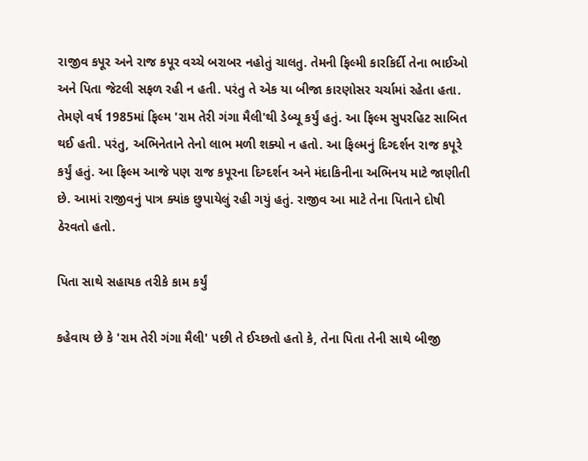રાજીવ કપૂર અને રાજ કપૂર વચ્ચે બરાબર નહોતું ચાલતુ. તેમની ફિલ્મી કારકિર્દી તેના ભાઈઓ અને પિતા જેટલી સફળ રહી ન હતી. પરંતુ તે એક યા બીજા કારણોસર ચર્ચામાં રહેતા હતા. તેમણે વર્ષ 1985માં ફિલ્મ 'રામ તેરી ગંગા મૈલી'થી ડેબ્યૂ કર્યું હતું. આ ફિલ્મ સુપરહિટ સાબિત થઈ હતી. પરંતુ, અભિનેતાને તેનો લાભ મળી શક્યો ન હતો. આ ફિલ્મનું દિગ્દર્શન રાજ કપૂરે કર્યું હતું. આ ફિલ્મ આજે પણ રાજ કપૂરના દિગ્દર્શન અને મંદાકિનીના અભિનય માટે જાણીતી છે. આમાં રાજીવનું પાત્ર ક્યાંક છુપાયેલું રહી ગયું હતું. રાજીવ આ માટે તેના પિતાને દોષી ઠેરવતો હતો.

પિતા સાથે સહાયક તરીકે કામ કર્યું

કહેવાય છે કે 'રામ તેરી ગંગા મૈલી' પછી તે ઈચ્છતો હતો કે, તેના પિતા તેની સાથે બીજી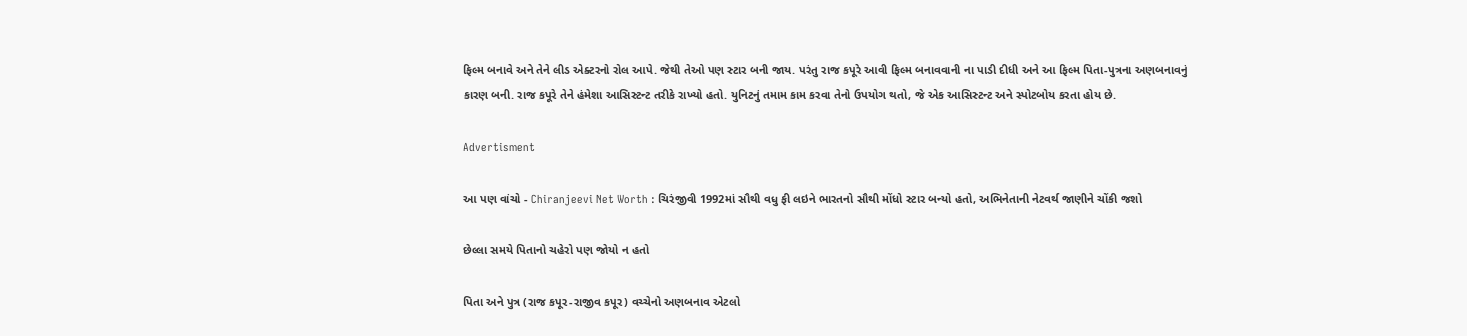ફિલ્મ બનાવે અને તેને લીડ એક્ટરનો રોલ આપે. જેથી તેઓ પણ સ્ટાર બની જાય. પરંતુ રાજ કપૂરે આવી ફિલ્મ બનાવવાની ના પાડી દીધી અને આ ફિલ્મ પિતા-પુત્રના અણબનાવનું કારણ બની. રાજ કપૂરે તેને હંમેશા આસિસ્ટન્ટ તરીકે રાખ્યો હતો. યુનિટનું તમામ કામ કરવા તેનો ઉપયોગ થતો, જે એક આસિસ્ટન્ટ અને સ્પોટબોય કરતા હોય છે.

Advertisment

આ પણ વાંચો - Chiranjeevi Net Worth : ચિરંજીવી 1992માં સૌથી વધુ ફી લઇને ભારતનો સૌથી મોંધો સ્ટાર બન્યો હતો, અભિનેતાની નેટવર્થ જાણીને ચોંકી જશો

છેલ્લા સમયે પિતાનો ચહેરો પણ જોયો ન હતો

પિતા અને પુત્ર (રાજ કપૂર-રાજીવ કપૂર) વચ્ચેનો અણબનાવ એટલો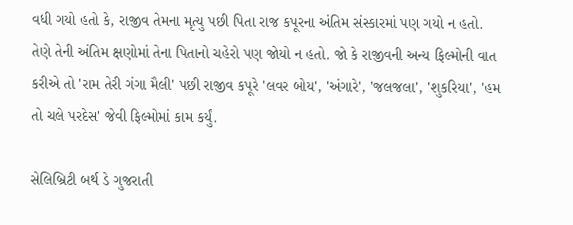વધી ગયો હતો કે, રાજીવ તેમના મૃત્યુ પછી પિતા રાજ કપૂરના અંતિમ સંસ્કારમાં પણ ગયો ન હતો. તેણે તેની અંતિમ ક્ષણોમાં તેના પિતાનો ચહેરો પણ જોયો ન હતો. જો કે રાજીવની અન્ય ફિલ્મોની વાત કરીએ તો 'રામ તેરી ગંગા મૈલી' પછી રાજીવ કપૂરે 'લવર બોય', 'અંગારે', 'જલજલા', 'શુકરિયા', 'હમ તો ચલે પરદેસ' જેવી ફિલ્મોમાં કામ કર્યું.

સેલિબ્રિટી બર્થ ડે ગુજરાતી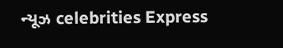ન્યૂઝ celebrities Express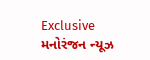Exclusive મનોરંજન ન્યૂઝ